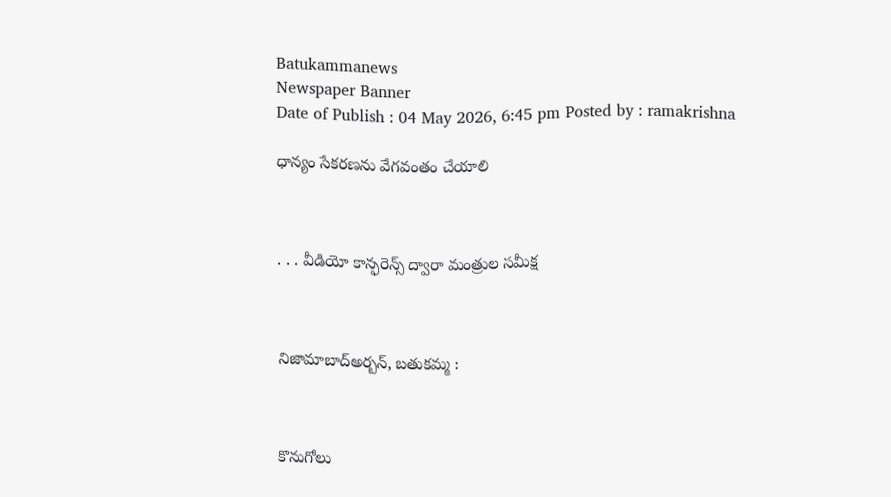Batukammanews
Newspaper Banner
Date of Publish : 04 May 2026, 6:45 pm Posted by : ramakrishna

ధాన్యం సేకరణను వేగవంతం చేయాలి



. . . వీడియో కాన్ఫరెన్స్‌ ద్వారా మంత్రుల సమీక్ష



నిజామాబాద్అర్బన్, బతుకమ్మ :



కొనుగోలు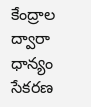కేంద్రాల ద్వారా ధాన్యం సేకరణ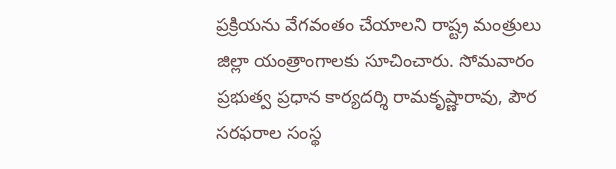ప్రక్రియను వేగవంతం చేయాలని రాష్ట్ర మంత్రులు జిల్లా యంత్రాంగాలకు సూచించారు. సోమవారం ప్రభుత్వ ప్రధాన కార్యదర్శి రామకృష్ణారావు, పౌర సరఫరాల సంస్థ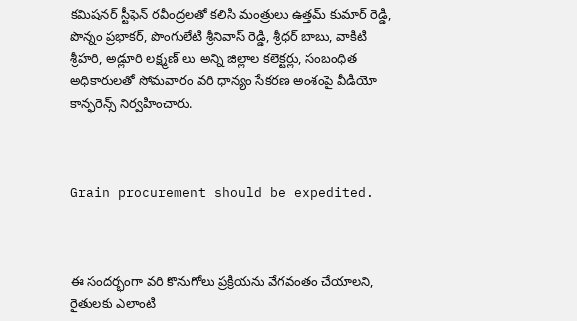కమిషనర్ స్టీఫెన్ రవీంద్రలతో కలిసి మంత్రులు ఉత్తమ్ కుమార్ రెడ్డి, పొన్నం ప్రభాకర్, పొంగులేటి శ్రీనివాస్ రెడ్డి, శ్రీధర్ బాబు, వాకిటి శ్రీహరి, అడ్లూరి లక్ష్మణ్ లు అన్ని జిల్లాల కలెక్టర్లు, సంబంధిత అధికారులతో సోమవారం వరి ధాన్యం సేకరణ అంశంపై వీడియో కాన్ఫరెన్స్ నిర్వహించారు.



Grain procurement should be expedited.



ఈ సందర్భంగా వరి కొనుగోలు ప్రక్రియను వేగవంతం చేయాలని, రైతులకు ఎలాంటి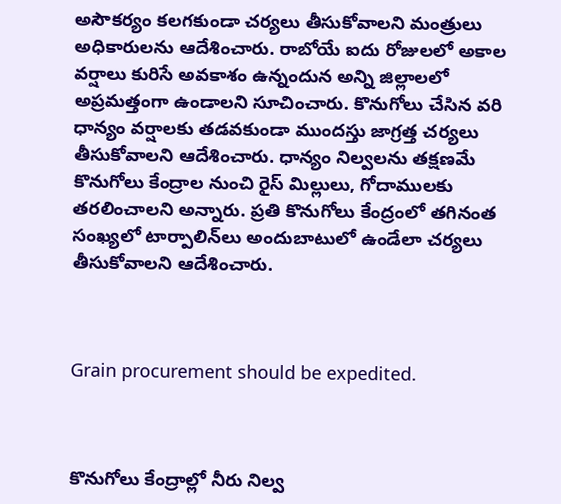అసౌకర్యం కలగకుండా చర్యలు తీసుకోవాలని మంత్రులు అధికారులను ఆదేశించారు. రాబోయే ఐదు రోజులలో అకాల వర్షాలు కురిసే అవకాశం ఉన్నందున అన్ని జిల్లాలలో అప్రమత్తంగా ఉండాలని సూచించారు. కొనుగోలు చేసిన వరి ధాన్యం వర్షాలకు తడవకుండా ముందస్తు జాగ్రత్త చర్యలు తీసుకోవాలని ఆదేశించారు. ధాన్యం నిల్వలను తక్షణమే కొనుగోలు కేంద్రాల నుంచి రైస్ మిల్లులు, గోదాములకు తరలించాలని అన్నారు. ప్రతి కొనుగోలు కేంద్రంలో తగినంత సంఖ్యలో టార్పాలిన్‌లు అందుబాటులో ఉండేలా చర్యలు తీసుకోవాలని ఆదేశించారు.



Grain procurement should be expedited.



కొనుగోలు కేంద్రాల్లో నీరు నిల్వ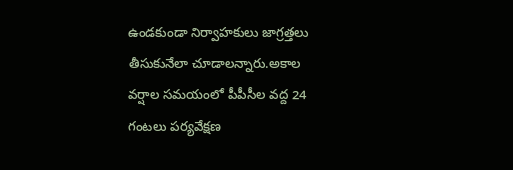ఉండకుండా నిర్వాహకులు జాగ్రత్తలు తీసుకునేలా చూడాలన్నారు.అకాల వర్షాల సమయంలో పీపీసీల వద్ద 24 గంటలు పర్యవేక్షణ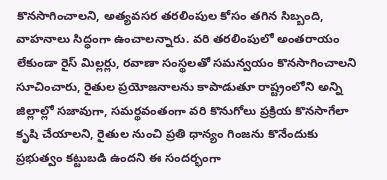కొనసాగించాలని, అత్యవసర తరలింపుల కోసం తగిన సిబ్బంది, వాహనాలు సిద్ధంగా ఉంచాలన్నారు. వరి తరలింపులో అంతరాయం లేకుండా రైస్ మిల్లర్లు, రవాణా సంస్థలతో సమన్వయం కొనసాగించాలని సూచించారు, రైతుల ప్రయోజనాలను కాపాడుతూ రాష్ట్రంలోని అన్ని జిల్లాల్లో సజావుగా, సమర్థవంతంగా వరి కొనుగోలు ప్రక్రియ కొనసాగేలా కృషి చేయాలని, రైతుల నుంచి ప్రతి ధాన్యం గింజను కొనేందుకు ప్రభుత్వం కట్టుబడి ఉందని ఈ సందర్భంగా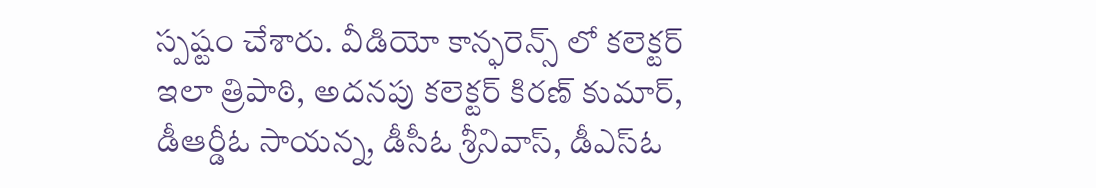స్పష్టం చేశారు. వీడియో కాన్ఫరెన్స్ లో కలెక్టర్ ఇలా త్రిపాఠి, అదనపు కలెక్టర్ కిరణ్ కుమార్, డీఆర్డీఓ సాయన్న, డీసీఓ శ్రీనివాస్, డీఎస్ఓ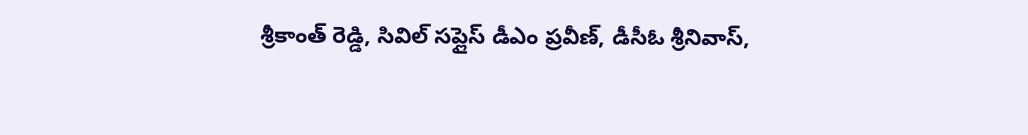శ్రీకాంత్ రెడ్డి, సివిల్ సప్లైస్ డీఎం ప్రవీణ్, డీసీఓ శ్రీనివాస్,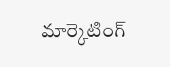మార్కెటింగ్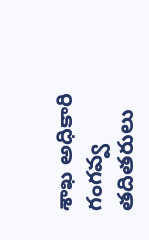శాఖ అధికారి గంగవ్వ తదితరులు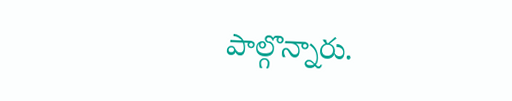పాల్గొన్నారు.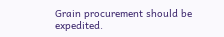Grain procurement should be expedited.